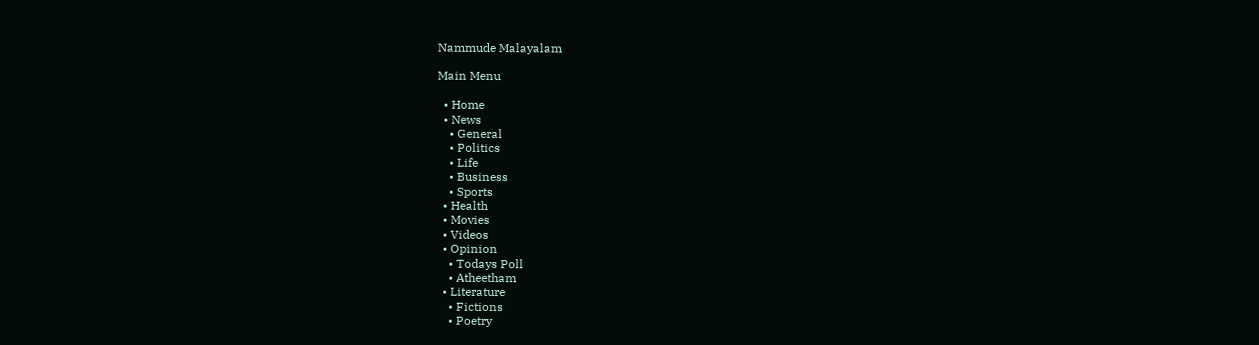Nammude Malayalam

Main Menu

  • Home
  • News
    • General
    • Politics
    • Life
    • Business
    • Sports
  • Health
  • Movies
  • Videos
  • Opinion
    • Todays Poll
    • Atheetham
  • Literature
    • Fictions
    • Poetry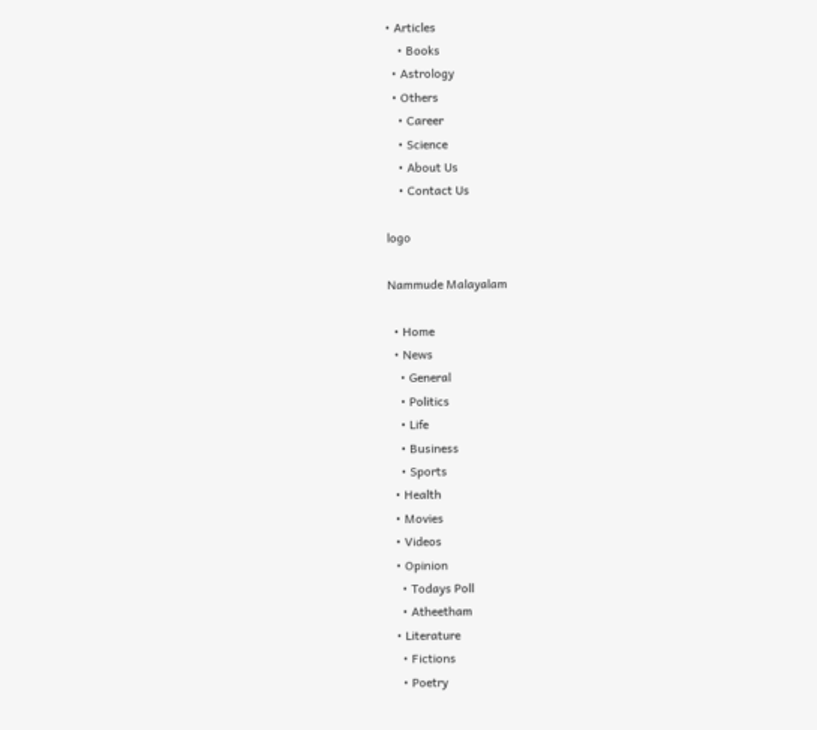• Articles
    • Books
  • Astrology
  • Others
    • Career
    • Science
    • About Us
    • Contact Us

logo

Nammude Malayalam

  • Home
  • News
    • General
    • Politics
    • Life
    • Business
    • Sports
  • Health
  • Movies
  • Videos
  • Opinion
    • Todays Poll
    • Atheetham
  • Literature
    • Fictions
    • Poetry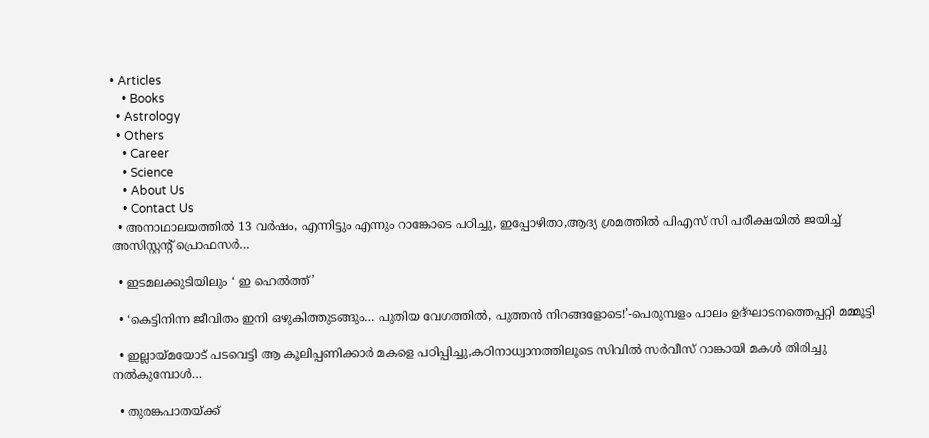• Articles
    • Books
  • Astrology
  • Others
    • Career
    • Science
    • About Us
    • Contact Us
  • അനാഥാലയത്തിൽ 13 വർഷം, എന്നിട്ടും എന്നും റാങ്കോടെ പഠിച്ചു, ഇപ്പോഴിതാ,ആദ്യ ശ്രമത്തിൽ പിഎസ് സി പരീക്ഷയിൽ ജയിച്ച് അസിസ്റ്റൻ്റ് പ്രൊഫസർ…

  • ഇടമലക്കുടിയിലും ‘ ഇ ഹെല്‍ത്ത്’

  • ‘കെട്ടിനിന്ന ജീവിതം ഇനി ഒഴുകിത്തുടങ്ങും… പുതിയ വേഗത്തിൽ, പുത്തൻ നിറങ്ങളോടെ!’-പെരുമ്പളം പാലം ഉദ്ഘാടനത്തെപ്പറ്റി മമ്മൂട്ടി

  • ഇല്ലായ്മയോട് പടവെട്ടി ആ കൂലിപ്പണിക്കാർ മകളെ പഠിപ്പിച്ചു,കഠിനാധ്വാനത്തിലൂടെ സിവിൽ സർവീസ് റാങ്കായി മകൾ തിരിച്ചു നൽകുമ്പോൾ…

  • തുരങ്കപാതയ്ക്ക്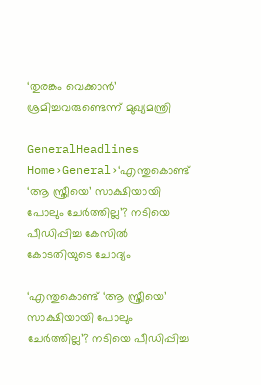‘തുരങ്കം വെക്കാൻ’ ശ്രമിച്ചവരുണ്ടെന്ന് മുഖ്യമന്ത്രി

GeneralHeadlines
Home›General›‘എന്തുകൊണ്ട് ‘ആ സ്ത്രീയെ’ സാക്ഷിയായി പോലും ചേർത്തില്ല’? നടിയെ പീഡിപ്പിച്ച കേസിൽ കോടതിയുടെ ചോദ്യം

‘എന്തുകൊണ്ട് ‘ആ സ്ത്രീയെ’ സാക്ഷിയായി പോലും ചേർത്തില്ല’? നടിയെ പീഡിപ്പിച്ച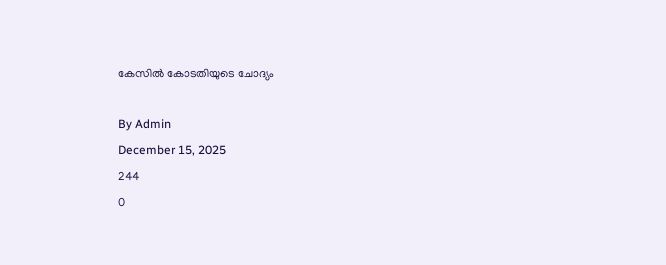കേസിൽ കോടതിയുടെ ചോദ്യം

By Admin
December 15, 2025
244
0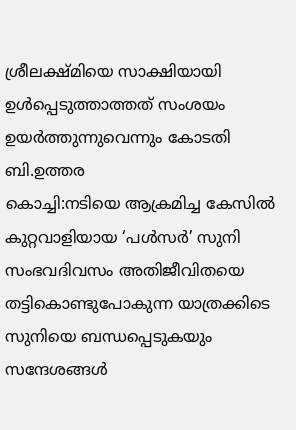ശ്രീലക്ഷ്മിയെ സാക്ഷിയായി ഉൾപ്പെടുത്താത്തത് സംശയം ഉയർത്തുന്നുവെന്നും കോടതി
ബി.ഉത്തര
കൊച്ചി:നടിയെ ആക്രമിച്ച കേസിൽ കുറ്റവാളിയായ ‘പൾസർ’ സുനി സംഭവദിവസം അതിജീവിതയെ തട്ടികൊണ്ടുപോകുന്ന യാത്രക്കിടെ സുനിയെ ബന്ധപ്പെടുകയും സന്ദേശങ്ങൾ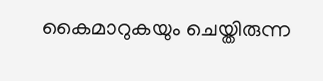കൈമാറുകയും ചെയ്തിരുന്ന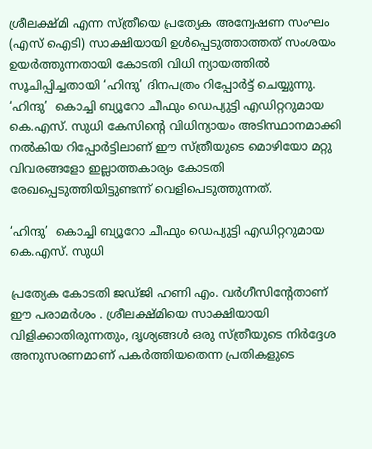ശ്രീലക്ഷ്മി എന്ന സ്ത്രീയെ പ്രത്യേക അന്വേഷണ സംഘം (എസ് ഐടി) സാക്ഷിയായി ഉൾപ്പെടുത്താത്തത് സംശയം ഉയർത്തുന്നതായി കോടതി വിധി ന്യായത്തിൽ സൂചിപ്പിച്ചതായി ‘ഹിന്ദു’ ദിനപത്രം റിപ്പോർട്ട് ചെയ്യുന്നു.
‘ഹിന്ദു’  കൊച്ചി ബ്യൂറോ ചീഫും ഡെപ്യുട്ടി എഡിറ്ററുമായ  കെ.എസ്. സുധി കേസിന്‍റെ വിധിന്യായം അടിസ്ഥാനമാക്കി നൽകിയ റിപ്പോർട്ടിലാണ് ഈ സ്ത്രീയുടെ മൊഴിയോ മറ്റു വിവരങ്ങളോ ഇല്ലാത്തകാര്യം കോടതി രേഖപ്പെടുത്തിയിട്ടുണ്ടന്ന് വെളിപെടുത്തുന്നത്.

‘ഹിന്ദു’  കൊച്ചി ബ്യൂറോ ചീഫും ഡെപ്യുട്ടി എഡിറ്ററുമായ  കെ.എസ്. സുധി

പ്രത്യേക കോടതി ജഡ്ജി ഹണി എം. വർഗീസിൻ്റേതാണ് ഈ പരാമർശം . ശ്രീലക്ഷ്മിയെ സാക്ഷിയായി വിളിക്കാതിരുന്നതും, ദൃശ്യങ്ങൾ ഒരു സ്ത്രീയുടെ നിർദ്ദേശ അനുസരണമാണ് പകർത്തിയതെന്ന പ്രതികളുടെ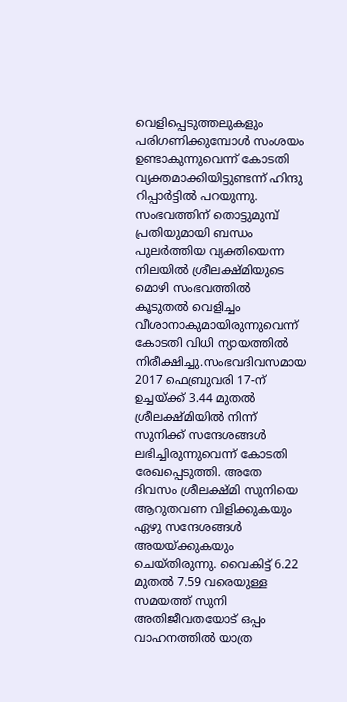വെളിപ്പെടുത്തലുകളും പരിഗണിക്കുമ്പോൾ സംശയം ഉണ്ടാകുന്നുവെന്ന് കോടതി വ്യക്തമാക്കിയിട്ടുണ്ടന്ന് ഹിന്ദു റിപ്പാർട്ടിൽ പറയുന്നു.
സംഭവത്തിന് തൊട്ടുമുമ്പ് പ്രതിയുമായി ബന്ധം പുലർത്തിയ വ്യക്തിയെന്ന നിലയിൽ ശ്രീലക്ഷ്മിയുടെ മൊഴി സംഭവത്തിൽ കൂടുതൽ വെളിച്ചം വീശാനാകുമായിരുന്നുവെന്ന് കോടതി വിധി ന്യായത്തിൽ നിരീക്ഷിച്ചു.സംഭവദിവസമായ 2017 ഫെബ്രുവരി 17-ന് ഉച്ചയ്ക്ക് 3.44 മുതൽ ശ്രീലക്ഷ്മിയിൽ നിന്ന് സുനിക്ക് സന്ദേശങ്ങൾ ലഭിച്ചിരുന്നുവെന്ന് കോടതി രേഖപ്പെടുത്തി. അതേ ദിവസം ശ്രീലക്ഷ്മി സുനിയെ ആറുതവണ വിളിക്കുകയും ഏഴു സന്ദേശങ്ങൾ അയയ്ക്കുകയും ചെയ്തിരുന്നു. വൈകിട്ട് 6.22 മുതൽ 7.59 വരെയുള്ള സമയത്ത് സുനി അതിജീവതയോട് ഒപ്പം വാഹനത്തിൽ യാത്ര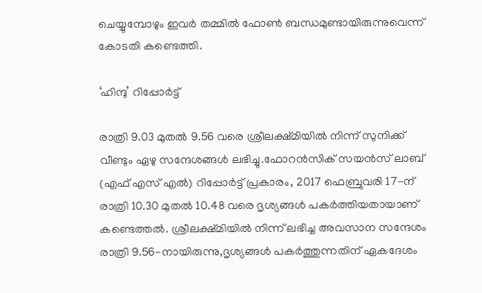ചെയ്യുമ്പോഴും ഇവർ തമ്മിൽ ഫോൺ ബന്ധമുണ്ടായിരുന്നുവെന്ന് കോടതി കണ്ടെത്തി.

‘ഹിന്ദു’ റിപ്പോർട്ട്

രാത്രി 9.03 മുതൽ 9.56 വരെ ശ്രീലക്ഷ്മിയിൽ നിന്ന് സുനിക്ക് വീണ്ടും ഏഴു സന്ദേശങ്ങൾ ലഭിച്ചു.ഫോറൻസിക് സയൻസ് ലാബ് (എഫ് എസ് എൽ) റിപ്പോർട്ട് പ്രകാരം, 2017 ഫെബ്രുവരി 17-ന് രാത്രി 10.30 മുതൽ 10.48 വരെ ദൃശ്യങ്ങൾ പകർത്തിയതായാണ് കണ്ടെത്തൽ. ശ്രീലക്ഷ്മിയിൽ നിന്ന് ലഭിച്ച അവസാന സന്ദേശം രാത്രി 9.56-നായിരുന്നു,ദൃശ്യങ്ങൾ പകർത്തുന്നതിന് ഏകദേശം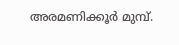അരമണിക്കൂർ മുമ്പ്.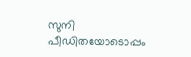സുനി പീഡിതയോടൊപ്പം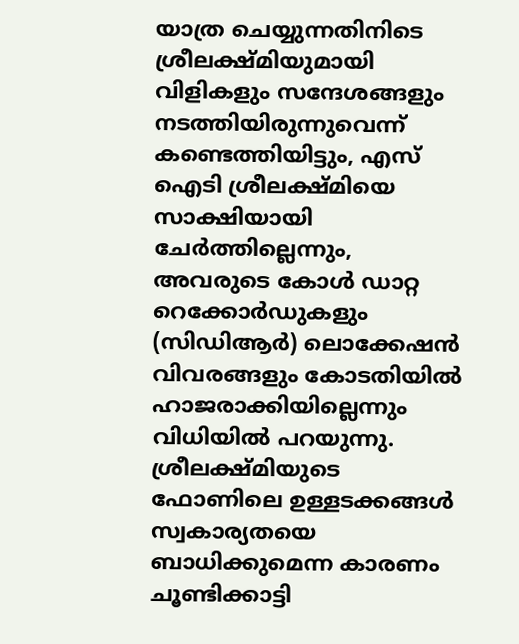യാത്ര ചെയ്യുന്നതിനിടെ ശ്രീലക്ഷ്മിയുമായി വിളികളും സന്ദേശങ്ങളും നടത്തിയിരുന്നുവെന്ന് കണ്ടെത്തിയിട്ടും, എസ് ഐടി ശ്രീലക്ഷ്മിയെ സാക്ഷിയായി ചേർത്തില്ലെന്നും, അവരുടെ കോൾ ഡാറ്റ റെക്കോർഡുകളും (സിഡിആർ) ലൊക്കേഷൻ വിവരങ്ങളും കോടതിയിൽ ഹാജരാക്കിയില്ലെന്നും വിധിയിൽ പറയുന്നു.
ശ്രീലക്ഷ്മിയുടെ ഫോണിലെ ഉള്ളടക്കങ്ങൾ സ്വകാര്യതയെ ബാധിക്കുമെന്ന കാരണം ചൂണ്ടിക്കാട്ടി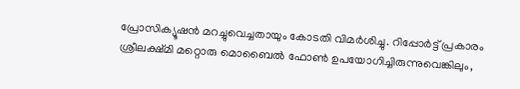പ്രോസിക്യൂഷൻ മറച്ചുവെച്ചതായും കോടതി വിമർശിച്ചു. റിപ്പോർട്ട് പ്രകാരം ശ്രീലക്ഷ്മി മറ്റൊരു മൊബൈൽ ഫോൺ ഉപയോഗിച്ചിരുന്നുവെങ്കിലും,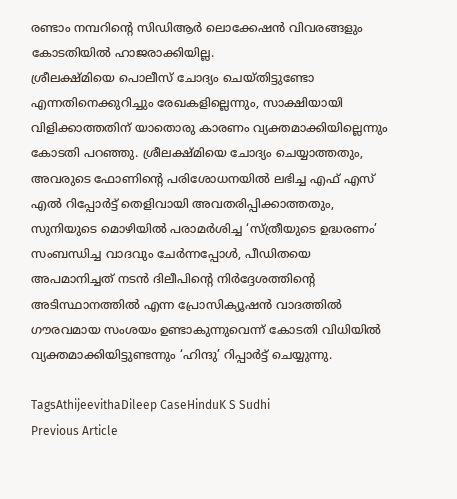രണ്ടാം നമ്പറിന്‍റെ സിഡിആർ ലൊക്കേഷൻ വിവരങ്ങളും കോടതിയിൽ ഹാജരാക്കിയില്ല.
ശ്രീലക്ഷ്മിയെ പൊലീസ് ചോദ്യം ചെയ്തിട്ടുണ്ടോ എന്നതിനെക്കുറിച്ചും രേഖകളില്ലെന്നും, സാക്ഷിയായി വിളിക്കാത്തതിന് യാതൊരു കാരണം വ്യക്തമാക്കിയില്ലെന്നും കോടതി പറഞ്ഞു. ശ്രീലക്ഷ്മിയെ ചോദ്യം ചെയ്യാത്തതും, അവരുടെ ഫോണിന്‍റെ പരിശോധനയിൽ ലഭിച്ച എഫ് എസ് എൽ റിപ്പോർട്ട് തെളിവായി അവതരിപ്പിക്കാത്തതും, സുനിയുടെ മൊഴിയിൽ പരാമർശിച്ച ‘സ്ത്രീയുടെ ഉദ്ധരണം’ സംബന്ധിച്ച വാദവും ചേർന്നപ്പോൾ, പീഡിതയെ അപമാനിച്ചത് നടൻ ദിലീപിന്‍റെ നിർദ്ദേശത്തിൻ്റെ അടിസ്ഥാനത്തിൽ എന്ന പ്രോസിക്യൂഷൻ വാദത്തിൽ ഗൗരവമായ സംശയം ഉണ്ടാകുന്നുവെന്ന് കോടതി വിധിയിൽ വ്യക്തമാക്കിയിട്ടുണ്ടന്നും ‘ഹിന്ദു’ റിപ്പാർട്ട് ചെയ്യുന്നു.

TagsAthijeevithaDileep CaseHinduK S Sudhi
Previous Article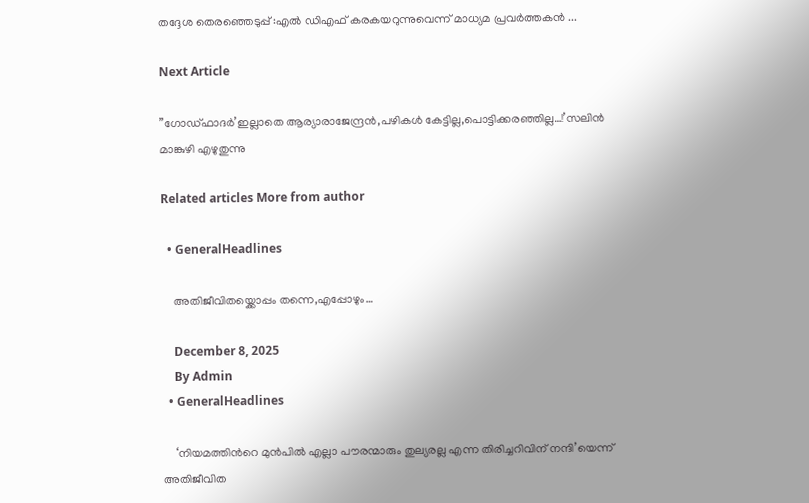തദ്ദേശ തെരഞ്ഞെടുപ്പ് :എൽ ഡിഎഫ് കരകയറുന്നുവെന്ന് മാധ്യമ പ്രവർത്തകൻ ...

Next Article

”ഗോഡ്ഫാദർ’ഇല്ലാതെ ആര്യാരാജേന്ദ്രൻ,പഴികൾ കേട്ടില്ല,പൊട്ടിക്കരഞ്ഞില്ല…!’സലിൻ മാങ്കുഴി എഴുതുന്നു

Related articles More from author

  • GeneralHeadlines

    അതിജീവിതയ്ക്കൊപ്പം തന്നെ,എപ്പോഴും…

    December 8, 2025
    By Admin
  • GeneralHeadlines

    ‘നിയമത്തിന്‍റെ മുന്‍പില്‍ എല്ലാ പൗരന്മാരും തുല്യരല്ല എന്ന തിരിച്ചറിവിന് നന്ദി’യെന്ന് അതിജീവിത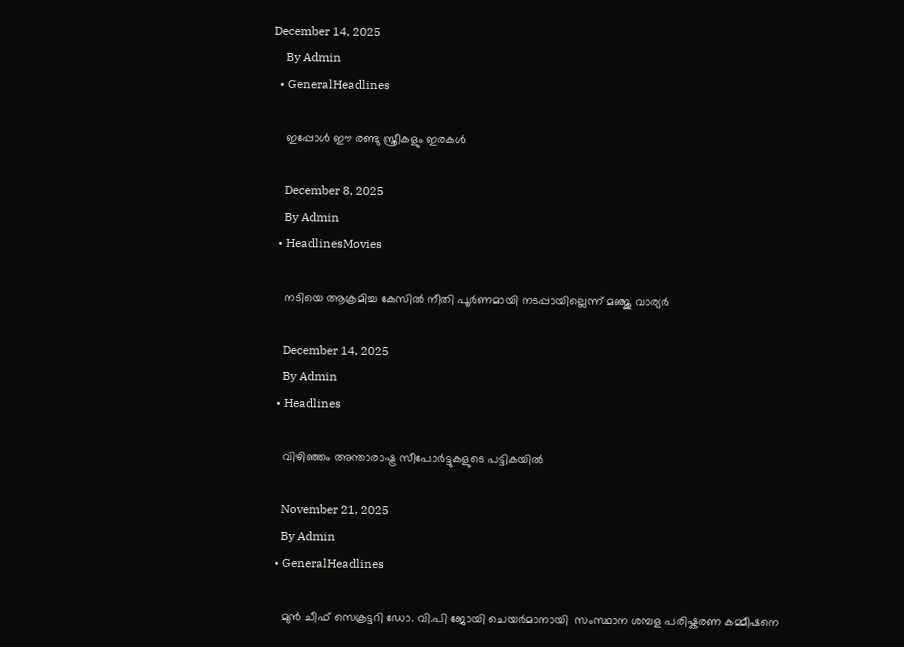December 14, 2025
    By Admin
  • GeneralHeadlines

    ഇപ്പോൾ ഈ രണ്ടു സ്ത്രീകളും ഇരകൾ

    December 8, 2025
    By Admin
  • HeadlinesMovies

    നടിയെ ആക്രമിച്ച കേസില്‍ നീതി പൂര്‍ണമായി നടപ്പായില്ലെന്ന് മഞ്ജു വാര്യർ

    December 14, 2025
    By Admin
  • Headlines

    വിഴിഞ്ഞം അന്താരാഷ്ട്ര സീപോർട്ടുകളുടെ പട്ടികയിൽ

    November 21, 2025
    By Admin
  • GeneralHeadlines

    മുന്‍ ചീഫ് സെക്രട്ടറി ഡോ. വി.പി ജോയി ചെയര്‍മാനായി  സംസ്ഥാന ശമ്പള പരിഷ്കരണ കമ്മീഷനെ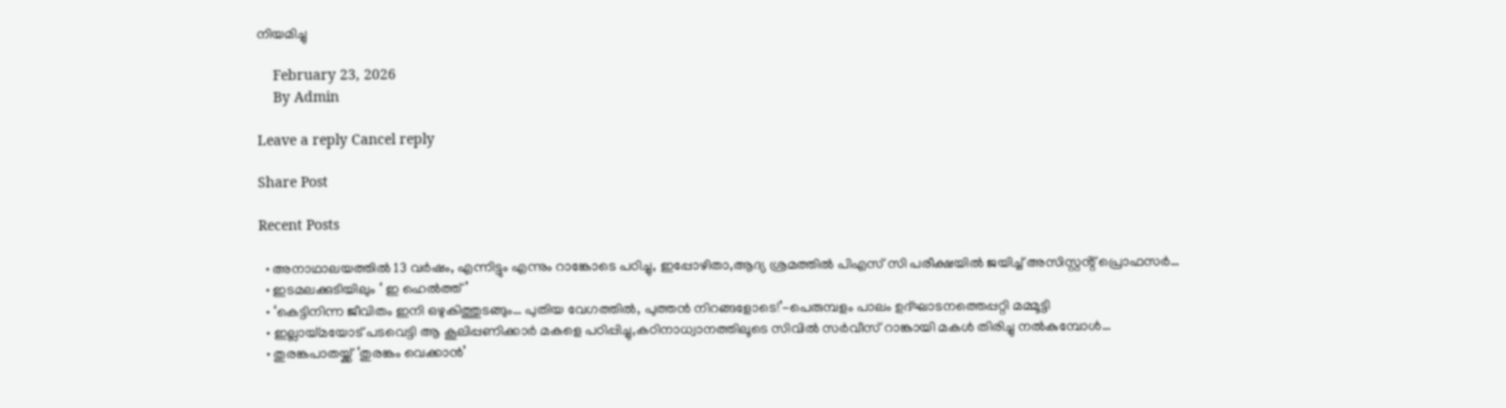നിയമിച്ചു

    February 23, 2026
    By Admin

Leave a reply Cancel reply

Share Post

Recent Posts

  • അനാഥാലയത്തിൽ 13 വർഷം, എന്നിട്ടും എന്നും റാങ്കോടെ പഠിച്ചു, ഇപ്പോഴിതാ,ആദ്യ ശ്രമത്തിൽ പിഎസ് സി പരീക്ഷയിൽ ജയിച്ച് അസിസ്റ്റൻ്റ് പ്രൊഫസർ…
  • ഇടമലക്കുടിയിലും ‘ ഇ ഹെല്‍ത്ത്’
  • ‘കെട്ടിനിന്ന ജീവിതം ഇനി ഒഴുകിത്തുടങ്ങും… പുതിയ വേഗത്തിൽ, പുത്തൻ നിറങ്ങളോടെ!’-പെരുമ്പളം പാലം ഉദ്ഘാടനത്തെപ്പറ്റി മമ്മൂട്ടി
  • ഇല്ലായ്മയോട് പടവെട്ടി ആ കൂലിപ്പണിക്കാർ മകളെ പഠിപ്പിച്ചു,കഠിനാധ്വാനത്തിലൂടെ സിവിൽ സർവീസ് റാങ്കായി മകൾ തിരിച്ചു നൽകുമ്പോൾ…
  • തുരങ്കപാതയ്ക്ക് ‘തുരങ്കം വെക്കാൻ’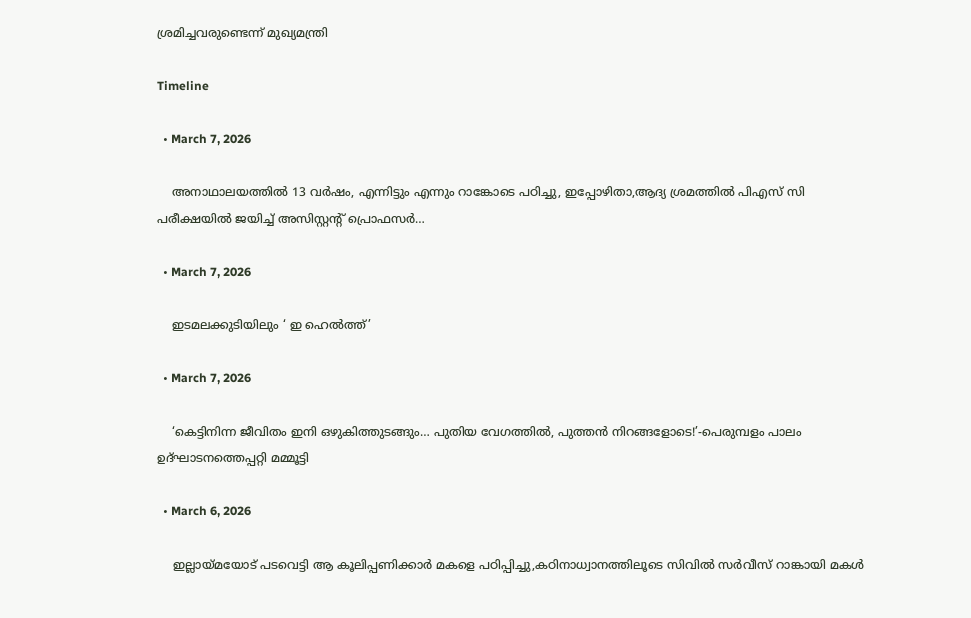ശ്രമിച്ചവരുണ്ടെന്ന് മുഖ്യമന്ത്രി

Timeline

  • March 7, 2026

    അനാഥാലയത്തിൽ 13 വർഷം, എന്നിട്ടും എന്നും റാങ്കോടെ പഠിച്ചു, ഇപ്പോഴിതാ,ആദ്യ ശ്രമത്തിൽ പിഎസ് സി പരീക്ഷയിൽ ജയിച്ച് അസിസ്റ്റൻ്റ് പ്രൊഫസർ…

  • March 7, 2026

    ഇടമലക്കുടിയിലും ‘ ഇ ഹെല്‍ത്ത്’

  • March 7, 2026

    ‘കെട്ടിനിന്ന ജീവിതം ഇനി ഒഴുകിത്തുടങ്ങും… പുതിയ വേഗത്തിൽ, പുത്തൻ നിറങ്ങളോടെ!’-പെരുമ്പളം പാലം ഉദ്ഘാടനത്തെപ്പറ്റി മമ്മൂട്ടി

  • March 6, 2026

    ഇല്ലായ്മയോട് പടവെട്ടി ആ കൂലിപ്പണിക്കാർ മകളെ പഠിപ്പിച്ചു,കഠിനാധ്വാനത്തിലൂടെ സിവിൽ സർവീസ് റാങ്കായി മകൾ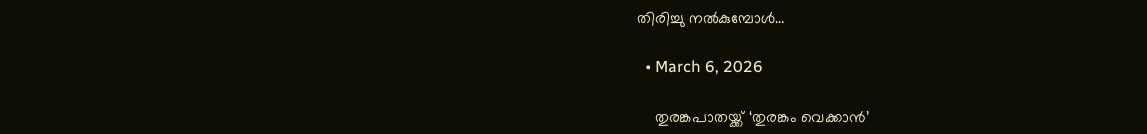തിരിച്ചു നൽകുമ്പോൾ…

  • March 6, 2026

    തുരങ്കപാതയ്ക്ക് ‘തുരങ്കം വെക്കാൻ’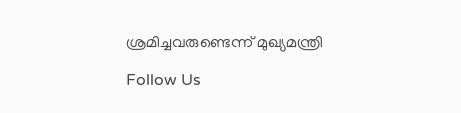ശ്രമിച്ചവരുണ്ടെന്ന് മുഖ്യമന്ത്രി

Follow Us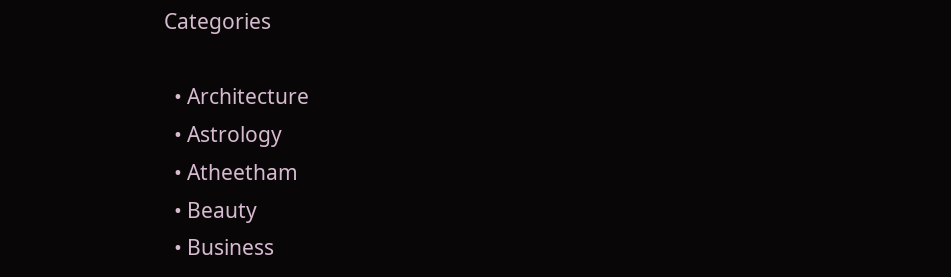Categories

  • Architecture
  • Astrology
  • Atheetham
  • Beauty
  • Business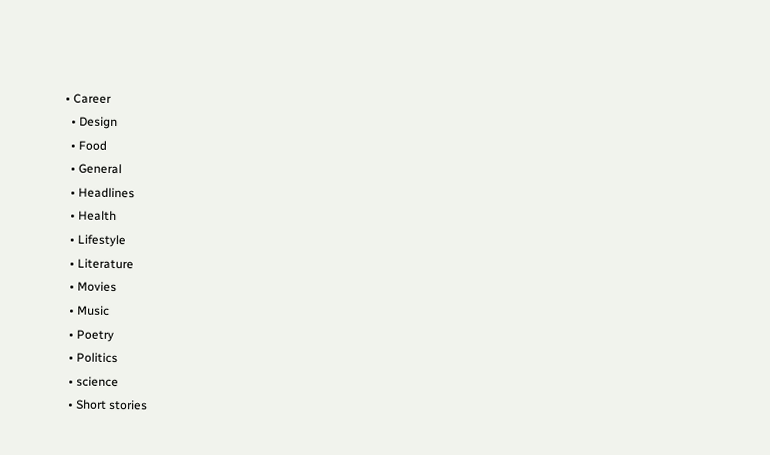• Career
  • Design
  • Food
  • General
  • Headlines
  • Health
  • Lifestyle
  • Literature
  • Movies
  • Music
  • Poetry
  • Politics
  • science
  • Short stories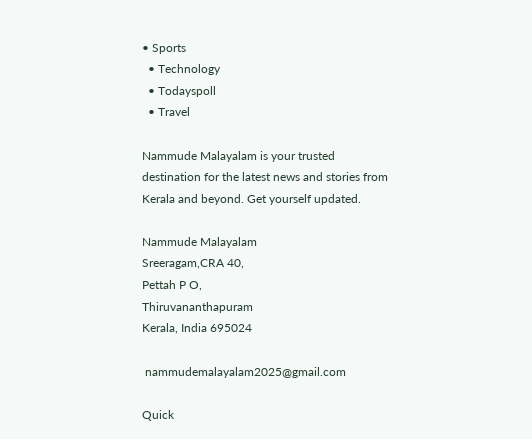• Sports
  • Technology
  • Todayspoll
  • Travel

Nammude Malayalam is your trusted destination for the latest news and stories from Kerala and beyond. Get yourself updated.

Nammude Malayalam
Sreeragam,CRA 40,
Pettah P O,
Thiruvananthapuram
Kerala, India 695024

 nammudemalayalam2025@gmail.com

Quick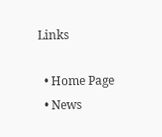Links

  • Home Page
  • News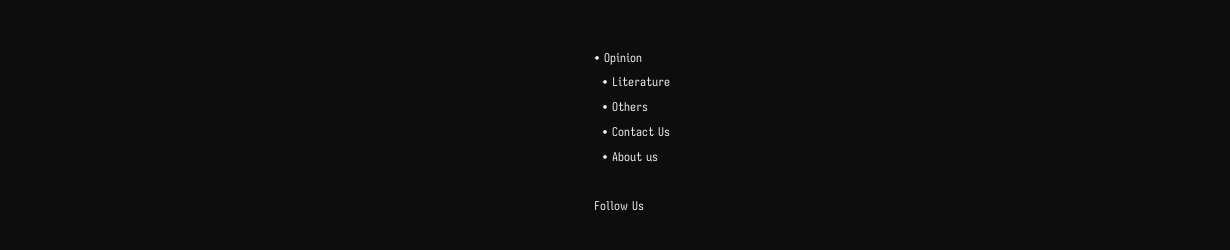• Opinion
  • Literature
  • Others
  • Contact Us
  • About us

Follow Us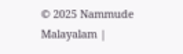© 2025 Nammude Malayalam |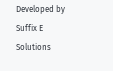Developed by Suffix E Solutions